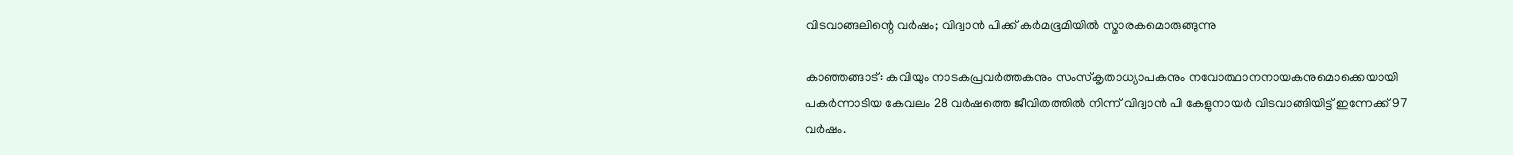വിടവാങ്ങലിന്റെ വര്‍ഷം; വിദ്വാന്‍ പിക്ക് കര്‍മഭൂമിയില്‍ സ്മാരകമൊരുങ്ങുന്നു

കാഞ്ഞങ്ങാട്: കവിയും നാടകപ്രവര്‍ത്തകനും സംസ്‌കൃതാധ്യാപകനും നവോത്ഥാനനായകനുമൊക്കെയായി പകര്‍ന്നാടിയ കേവലം 28 വര്‍ഷത്തെ ജീവിതത്തില്‍ നിന്ന് വിദ്വാന്‍ പി കേളുനായര്‍ വിടവാങ്ങിയിട്ട് ഇന്നേക്ക് 97 വര്‍ഷം.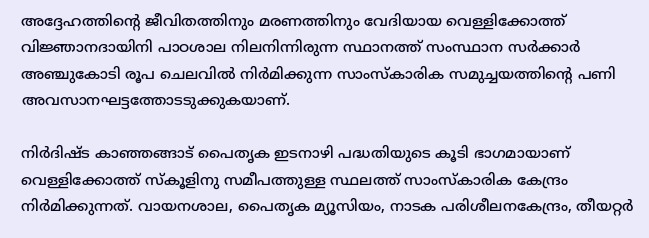അദ്ദേഹത്തിന്റെ ജീവിതത്തിനും മരണത്തിനും വേദിയായ വെള്ളിക്കോത്ത് വിജ്ഞാനദായിനി പാഠശാല നിലനിന്നിരുന്ന സ്ഥാനത്ത് സംസ്ഥാന സര്‍ക്കാര്‍ അഞ്ചുകോടി രൂപ ചെലവില്‍ നിര്‍മിക്കുന്ന സാംസ്‌കാരിക സമുച്ചയത്തിന്റെ പണി അവസാനഘട്ടത്തോടടുക്കുകയാണ്.

നിര്‍ദിഷ്ട കാഞ്ഞങ്ങാട് പൈതൃക ഇടനാഴി പദ്ധതിയുടെ കൂടി ഭാഗമായാണ് വെള്ളിക്കോത്ത് സ്‌കൂളിനു സമീപത്തുള്ള സ്ഥലത്ത് സാംസ്‌കാരിക കേന്ദ്രം നിര്‍മിക്കുന്നത്. വായനശാല, പൈതൃക മ്യൂസിയം, നാടക പരിശീലനകേന്ദ്രം, തീയറ്റര്‍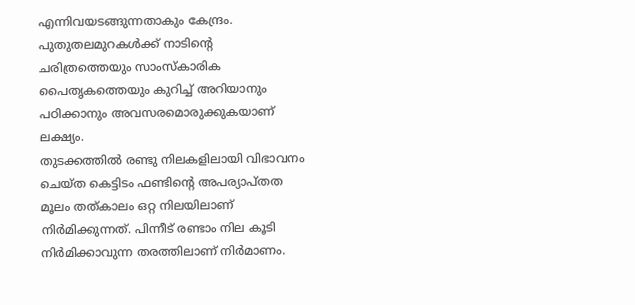എന്നിവയടങ്ങുന്നതാകും കേന്ദ്രം. പുതുതലമുറകള്‍ക്ക് നാടിന്റെ ചരിത്രത്തെയും സാംസ്‌കാരിക പൈതൃകത്തെയും കുറിച്ച് അറിയാനും പഠിക്കാനും അവസരമൊരുക്കുകയാണ് ലക്ഷ്യം.
തുടക്കത്തില്‍ രണ്ടു നിലകളിലായി വിഭാവനം ചെയ്ത കെട്ടിടം ഫണ്ടിന്റെ അപര്യാപ്തത മൂലം തത്കാലം ഒറ്റ നിലയിലാണ് നിര്‍മിക്കുന്നത്. പിന്നീട് രണ്ടാം നില കൂടി നിര്‍മിക്കാവുന്ന തരത്തിലാണ് നിര്‍മാണം.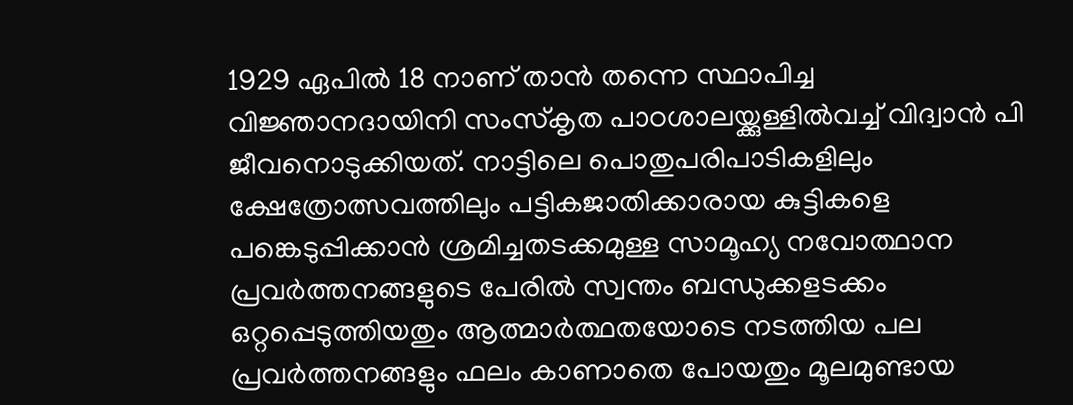1929 ഏപില്‍ 18 നാണ് താന്‍ തന്നെ സ്ഥാപിച്ച വിജ്ഞാനദായിനി സംസ്‌കൃത പാഠശാലയ്ക്കുള്ളില്‍വച്ച് വിദ്വാന്‍ പി ജീവനൊടുക്കിയത്. നാട്ടിലെ പൊതുപരിപാടികളിലും ക്ഷേത്രോത്സവത്തിലും പട്ടികജാതിക്കാരായ കുട്ടികളെ പങ്കെടുപ്പിക്കാന്‍ ശ്രമിച്ചതടക്കമുള്ള സാമൂഹ്യ നവോത്ഥാന പ്രവര്‍ത്തനങ്ങളുടെ പേരില്‍ സ്വന്തം ബന്ധുക്കളടക്കം ഒറ്റപ്പെടുത്തിയതും ആത്മാര്‍ത്ഥതയോടെ നടത്തിയ പല പ്രവര്‍ത്തനങ്ങളും ഫലം കാണാതെ പോയതും മൂലമുണ്ടായ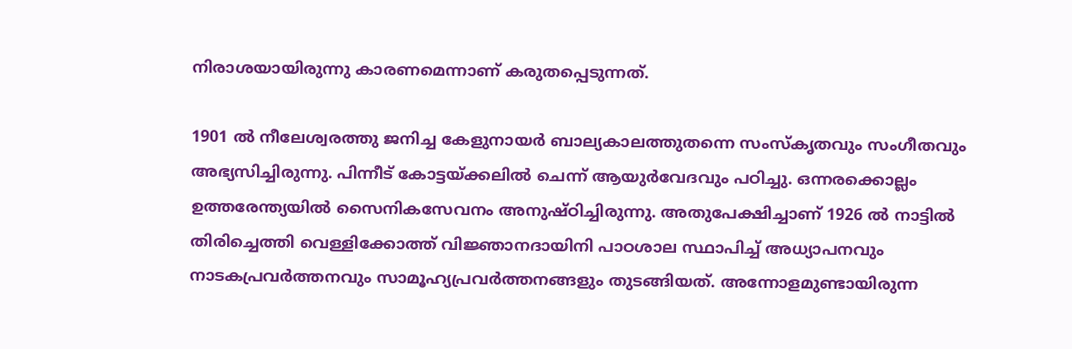നിരാശയായിരുന്നു കാരണമെന്നാണ് കരുതപ്പെടുന്നത്.

1901 ല്‍ നീലേശ്വരത്തു ജനിച്ച കേളുനായര്‍ ബാല്യകാലത്തുതന്നെ സംസ്‌കൃതവും സംഗീതവും അഭ്യസിച്ചിരുന്നു. പിന്നീട് കോട്ടയ്ക്കലില്‍ ചെന്ന് ആയുര്‍വേദവും പഠിച്ചു. ഒന്നരക്കൊല്ലം ഉത്തരേന്ത്യയില്‍ സൈനികസേവനം അനുഷ്ഠിച്ചിരുന്നു. അതുപേക്ഷിച്ചാണ് 1926 ല്‍ നാട്ടില്‍ തിരിച്ചെത്തി വെള്ളിക്കോത്ത് വിജ്ഞാനദായിനി പാഠശാല സ്ഥാപിച്ച് അധ്യാപനവും നാടകപ്രവര്‍ത്തനവും സാമൂഹ്യപ്രവര്‍ത്തനങ്ങളും തുടങ്ങിയത്. അന്നോളമുണ്ടായിരുന്ന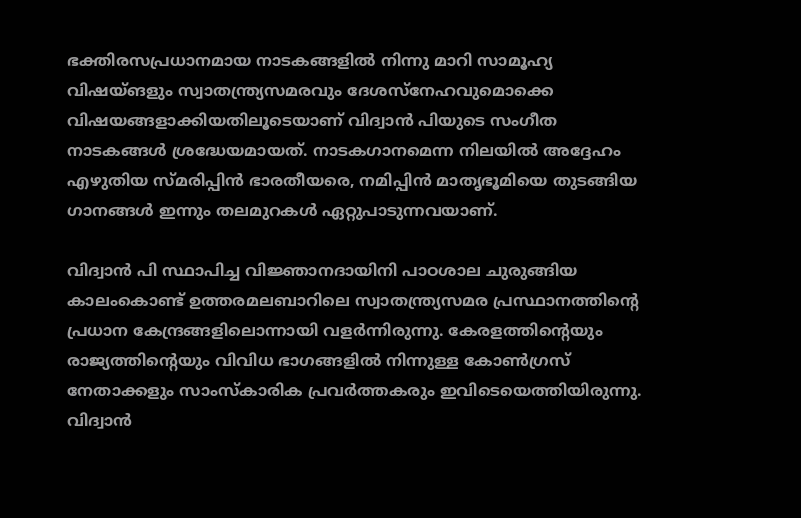ഭക്തിരസപ്രധാനമായ നാടകങ്ങളില്‍ നിന്നു മാറി സാമൂഹ്യ വിഷയ്ങളും സ്വാതന്ത്ര്യസമരവും ദേശസ്‌നേഹവുമൊക്കെ വിഷയങ്ങളാക്കിയതിലൂടെയാണ് വിദ്വാന്‍ പിയുടെ സംഗീത നാടകങ്ങള്‍ ശ്രദ്ധേയമായത്. നാടകഗാനമെന്ന നിലയില്‍ അദ്ദേഹം എഴുതിയ സ്മരിപ്പിന്‍ ഭാരതീയരെ, നമിപ്പിന്‍ മാതൃഭൂമിയെ തുടങ്ങിയ ഗാനങ്ങള്‍ ഇന്നും തലമുറകള്‍ ഏറ്റുപാടുന്നവയാണ്.

വിദ്വാന്‍ പി സ്ഥാപിച്ച വിജ്ഞാനദായിനി പാഠശാല ചുരുങ്ങിയ കാലംകൊണ്ട് ഉത്തരമലബാറിലെ സ്വാതന്ത്ര്യസമര പ്രസ്ഥാനത്തിന്റെ പ്രധാന കേന്ദ്രങ്ങളിലൊന്നായി വളര്‍ന്നിരുന്നു. കേരളത്തിന്റെയും രാജ്യത്തിന്റെയും വിവിധ ഭാഗങ്ങളില്‍ നിന്നുള്ള കോണ്‍ഗ്രസ് നേതാക്കളും സാംസ്‌കാരിക പ്രവര്‍ത്തകരും ഇവിടെയെത്തിയിരുന്നു. വിദ്വാന്‍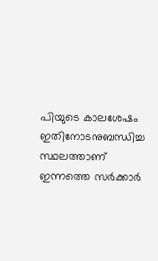പിയുടെ കാലശേഷം ഇതിനോടനുബന്ധിച്ച സ്ഥലത്താണ് ഇന്നത്തെ സര്‍ക്കാര്‍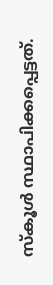സ്‌കൂള്‍ സ്ഥാപിക്കപ്പെട്ടത്.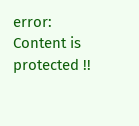error: Content is protected !!